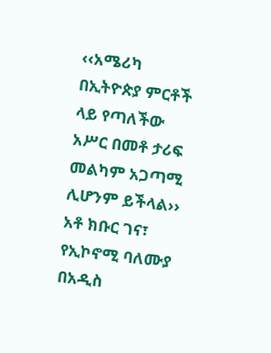‹‹አሜሪካ በኢትዮጵያ ምርቶች ላይ የጣለችው አሥር በመቶ ታሪፍ መልካም አጋጣሚ ሊሆንም ይችላል›› አቶ ክቡር ገና፣ የኢኮኖሚ ባለሙያ
በአዲስ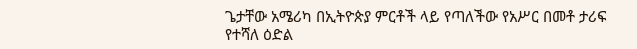ጌታቸው አሜሪካ በኢትዮጵያ ምርቶች ላይ የጣለችው የአሥር በመቶ ታሪፍ የተሻለ ዕድል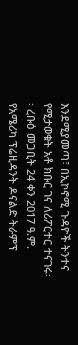እንደሚያመጣ፣ በኢኮኖሚ ጉዳዮች ትንተና የሚታወቁት አቶ ክቡር ገና ለሪፖርተር ተናገሩ፡፡ ረቡዕ መጋቢት 24 ቀን 2017 ዓ.ም. የአሜሪካ ፕሬዚዳንት ዶናልድ ትራምፕ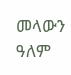መላውን ዓለም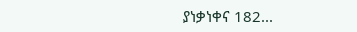ያነቃነቀና 182...